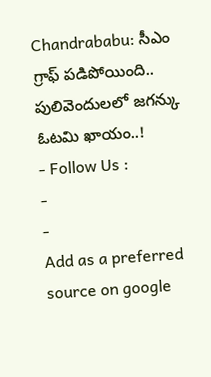Chandrababu: సీఎం గ్రాఫ్ పడిపోయింది.. పులివెందులలో జగన్కు ఓటమి ఖాయం..!
- Follow Us :
-
-
Add as a preferred
source on google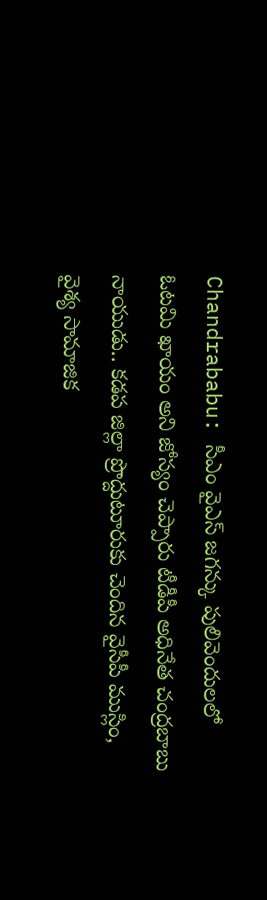Chandrababu: సీఎం వైఎస్ జగన్కు పులివెందులలో ఓటమి ఖాయం అని జోస్యం చెప్పారు టీడీపీ అధినేత చంద్రబాబు నాయుడు.. కడప జిల్లా ప్రొద్దుటూరుకు చెందిన వైసీపీ ముస్లిం, వైశ్య సామాజిక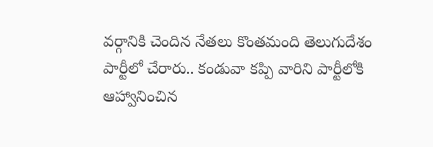వర్గానికి చెందిన నేతలు కొంతమంది తెలుగుదేశం పార్టీలో చేరారు.. కండువా కప్పి వారిని పార్టీలోకి ఆహ్వానించిన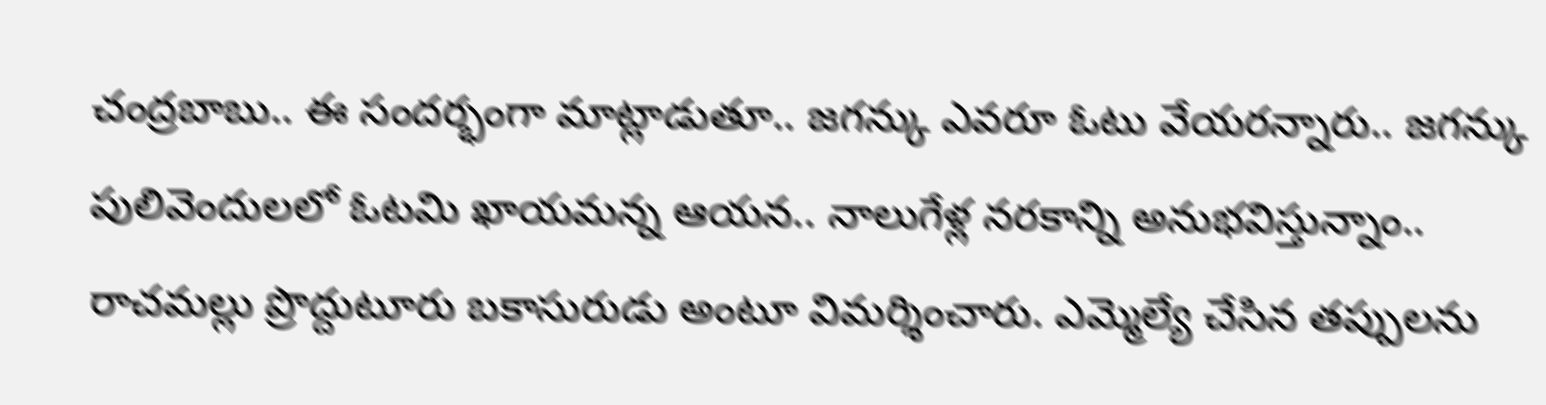చంద్రబాబు.. ఈ సందర్భంగా మాట్లాడుతూ.. జగన్కు ఎవరూ ఓటు వేయరన్నారు.. జగన్కు పులివెందులలో ఓటమి ఖాయమన్న ఆయన.. నాలుగేళ్ల నరకాన్ని అనుభవిస్తున్నాం.. రాచమల్లు ప్రొద్దుటూరు బకాసురుడు అంటూ విమర్శించారు. ఎమ్మెల్యే చేసిన తప్పులను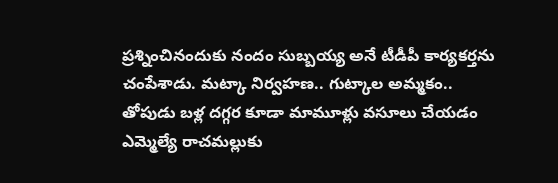ప్రశ్నించినందుకు నందం సుబ్బయ్య అనే టీడీపీ కార్యకర్తను చంపేశాడు. మట్కా నిర్వహణ.. గుట్కాల అమ్మకం.. తోపుడు బళ్ల దగ్గర కూడా మామూళ్లు వసూలు చేయడం ఎమ్మెల్యే రాచమల్లుకు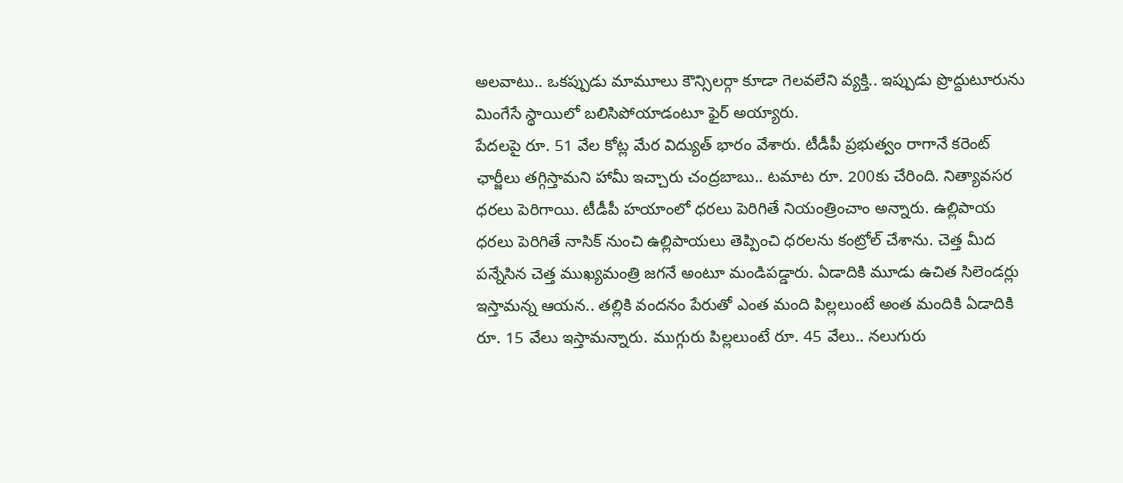అలవాటు.. ఒకప్పుడు మామూలు కౌన్సిలర్గా కూడా గెలవలేని వ్యక్తి.. ఇప్పుడు ప్రొద్దుటూరును మింగేసే స్థాయిలో బలిసిపోయాడంటూ ఫైర్ అయ్యారు.
పేదలపై రూ. 51 వేల కోట్ల మేర విద్యుత్ భారం వేశారు. టీడీపీ ప్రభుత్వం రాగానే కరెంట్ ఛార్జీలు తగ్గిస్తామని హామీ ఇచ్చారు చంద్రబాబు.. టమాట రూ. 200కు చేరింది. నిత్యావసర ధరలు పెరిగాయి. టీడీపీ హయాంలో ధరలు పెరిగితే నియంత్రించాం అన్నారు. ఉల్లిపాయ ధరలు పెరిగితే నాసిక్ నుంచి ఉల్లిపాయలు తెప్పించి ధరలను కంట్రోల్ చేశాను. చెత్త మీద పన్నేసిన చెత్త ముఖ్యమంత్రి జగనే అంటూ మండిపడ్డారు. ఏడాదికి మూడు ఉచిత సిలెండర్లు ఇస్తామన్న ఆయన.. తల్లికి వందనం పేరుతో ఎంత మంది పిల్లలుంటే అంత మందికి ఏడాదికి రూ. 15 వేలు ఇస్తామన్నారు. ముగ్గురు పిల్లలుంటే రూ. 45 వేలు.. నలుగురు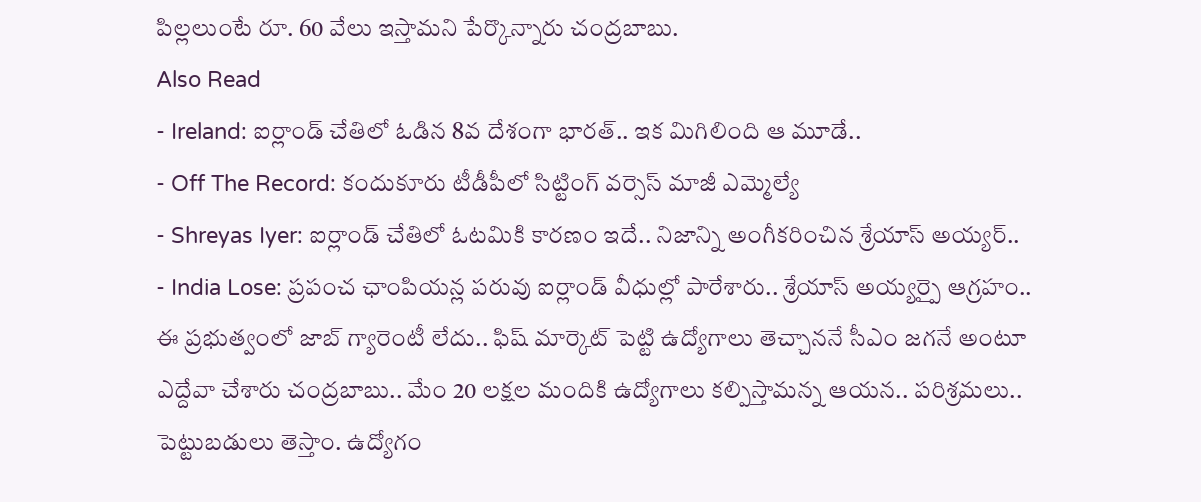పిల్లలుంటే రూ. 60 వేలు ఇస్తామని పేర్కొన్నారు చంద్రబాబు.
Also Read
- Ireland: ఐర్లాండ్ చేతిలో ఓడిన 8వ దేశంగా భారత్.. ఇక మిగిలింది ఆ మూడే..
- Off The Record: కందుకూరు టీడీపీలో సిట్టింగ్ వర్సెస్ మాజీ ఎమ్మెల్యే
- Shreyas Iyer: ఐర్లాండ్ చేతిలో ఓటమికి కారణం ఇదే.. నిజాన్ని అంగీకరించిన శ్రేయాస్ అయ్యర్..
- India Lose: ప్రపంచ ఛాంపియన్ల పరువు ఐర్లాండ్ వీధుల్లో పారేశారు.. శ్రేయాస్ అయ్యర్పై ఆగ్రహం..
ఈ ప్రభుత్వంలో జాబ్ గ్యారెంటీ లేదు.. ఫిష్ మార్కెట్ పెట్టి ఉద్యోగాలు తెచ్చాననే సీఎం జగనే అంటూ ఎద్దేవా చేశారు చంద్రబాబు.. మేం 20 లక్షల మందికి ఉద్యోగాలు కల్పిస్తామన్న ఆయన.. పరిశ్రమలు.. పెట్టుబడులు తెస్తాం. ఉద్యోగం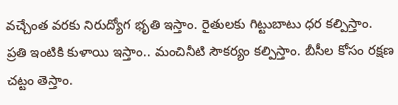వచ్చేంత వరకు నిరుద్యోగ భృతి ఇస్తాం. రైతులకు గిట్టుబాటు ధర కల్పిస్తాం. ప్రతి ఇంటికి కుళాయి ఇస్తాం.. మంచినీటి సౌకర్యం కల్పిస్తాం. బీసీల కోసం రక్షణ చట్టం తెస్తాం.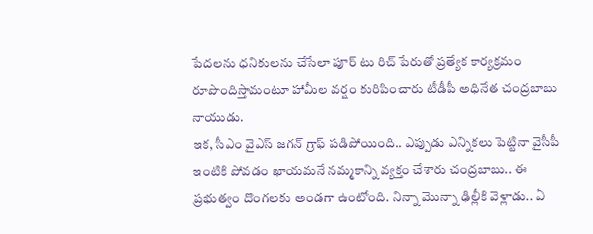పేదలను ధనికులను చేసేలా పూర్ టు రిచ్ పేరుతో ప్రత్యేక కార్యక్రమం రూపొందిస్తామంటూ హామీల వర్షం కురిపించారు టీడీపీ అధినేత చంద్రబాబు నాయుడు.
ఇక, సీఎం వైఎస్ జగన్ గ్రాఫ్ పడిపోయింది.. ఎప్పుడు ఎన్నికలు పెట్టినా వైసీపీ ఇంటికి పోవడం ఖాయమనే నమ్మకాన్ని వ్యక్తం చేశారు చంద్రబాబు.. ఈ ప్రభుత్వం దొంగలకు అండగా ఉంటోంది. నిన్నా మొన్నా ఢిల్లీకి వెళ్లాడు.. ఏ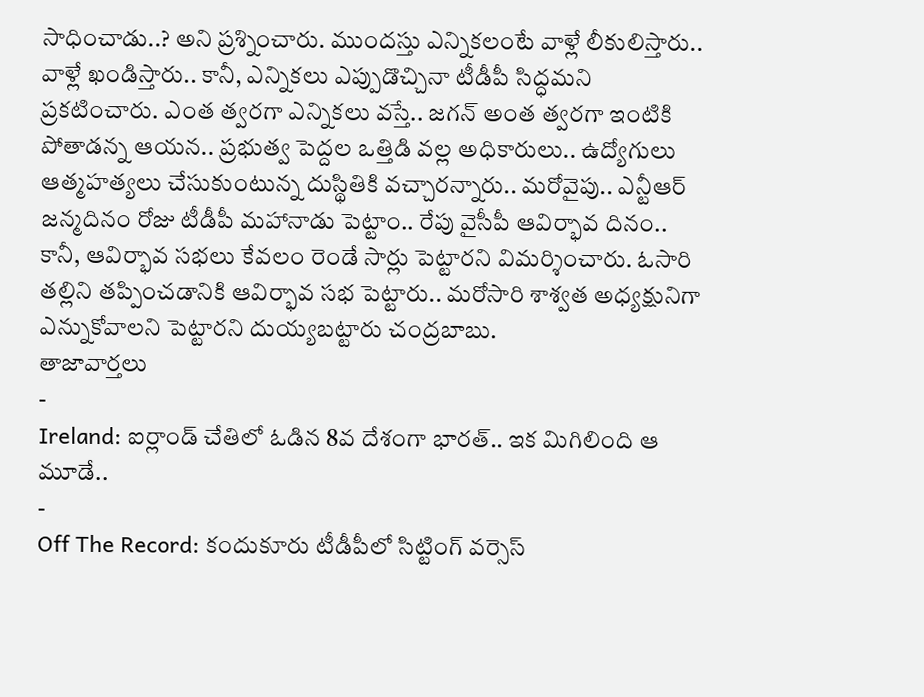సాధించాడు..? అని ప్రశ్నించారు. ముందస్తు ఎన్నికలంటే వాళ్లే లీకులిస్తారు.. వాళ్లే ఖండిస్తారు.. కానీ, ఎన్నికలు ఎప్పుడొచ్చినా టీడీపీ సిద్ధమని ప్రకటించారు. ఎంత త్వరగా ఎన్నికలు వస్తే.. జగన్ అంత త్వరగా ఇంటికి పోతాడన్న ఆయన.. ప్రభుత్వ పెద్దల ఒత్తిడి వల్ల అధికారులు.. ఉద్యోగులు ఆత్మహత్యలు చేసుకుంటున్న దుస్థితికి వచ్చారన్నారు.. మరోవైపు.. ఎన్టీఆర్ జన్మదినం రోజు టీడీపీ మహానాడు పెట్టాం.. రేపు వైసీపీ ఆవిర్భావ దినం.. కానీ, ఆవిర్భావ సభలు కేవలం రెండే సార్లు పెట్టారని విమర్శించారు. ఓసారి తల్లిని తప్పించడానికి ఆవిర్భావ సభ పెట్టారు.. మరోసారి శాశ్వత అధ్యక్షునిగా ఎన్నుకోవాలని పెట్టారని దుయ్యబట్టారు చంద్రబాబు.
తాజావార్తలు
-
Ireland: ఐర్లాండ్ చేతిలో ఓడిన 8వ దేశంగా భారత్.. ఇక మిగిలింది ఆ మూడే..
-
Off The Record: కందుకూరు టీడీపీలో సిట్టింగ్ వర్సెస్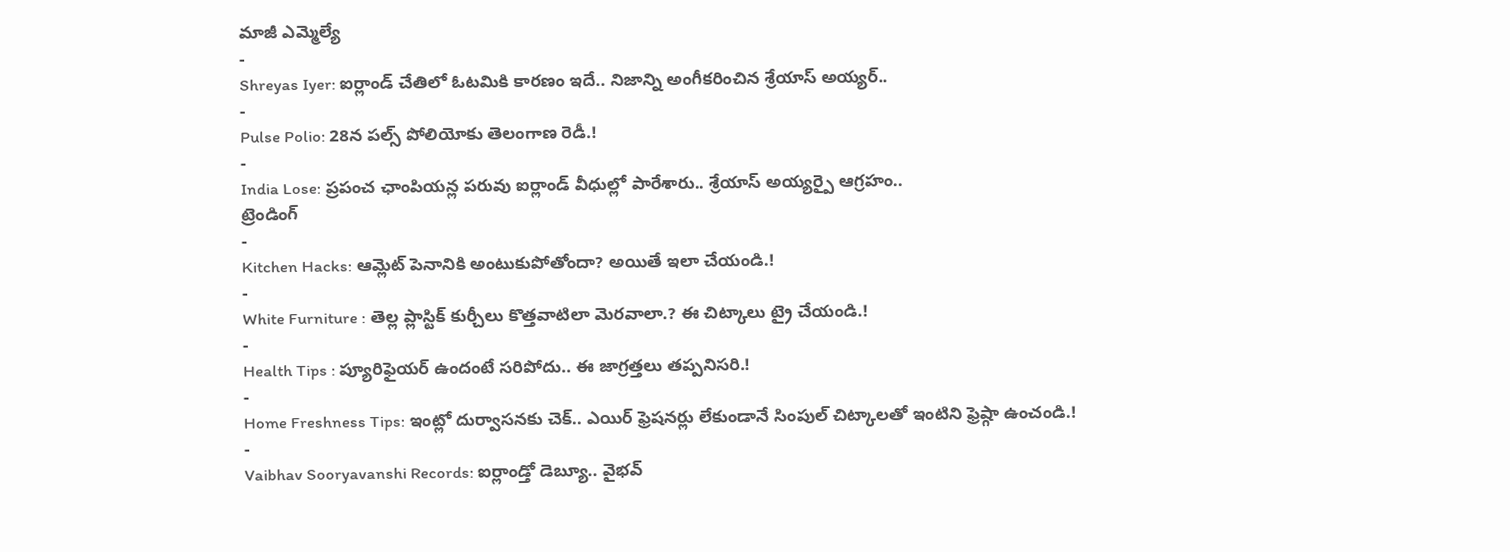మాజీ ఎమ్మెల్యే
-
Shreyas Iyer: ఐర్లాండ్ చేతిలో ఓటమికి కారణం ఇదే.. నిజాన్ని అంగీకరించిన శ్రేయాస్ అయ్యర్..
-
Pulse Polio: 28న పల్స్ పోలియోకు తెలంగాణ రెడీ.!
-
India Lose: ప్రపంచ ఛాంపియన్ల పరువు ఐర్లాండ్ వీధుల్లో పారేశారు.. శ్రేయాస్ అయ్యర్పై ఆగ్రహం..
ట్రెండింగ్
-
Kitchen Hacks: ఆమ్లెట్ పెనానికి అంటుకుపోతోందా? అయితే ఇలా చేయండి.!
-
White Furniture : తెల్ల ప్లాస్టిక్ కుర్చీలు కొత్తవాటిలా మెరవాలా.? ఈ చిట్కాలు ట్రై చేయండి.!
-
Health Tips : ప్యూరిఫైయర్ ఉందంటే సరిపోదు.. ఈ జాగ్రత్తలు తప్పనిసరి.!
-
Home Freshness Tips: ఇంట్లో దుర్వాసనకు చెక్.. ఎయిర్ ఫ్రెషనర్లు లేకుండానే సింపుల్ చిట్కాలతో ఇంటిని ఫ్రెష్గా ఉంచండి.!
-
Vaibhav Sooryavanshi Records: ఐర్లాండ్తో డెబ్యూ.. వైభవ్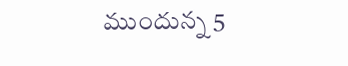ముందున్న 5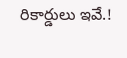రికార్డులు ఇవే.!